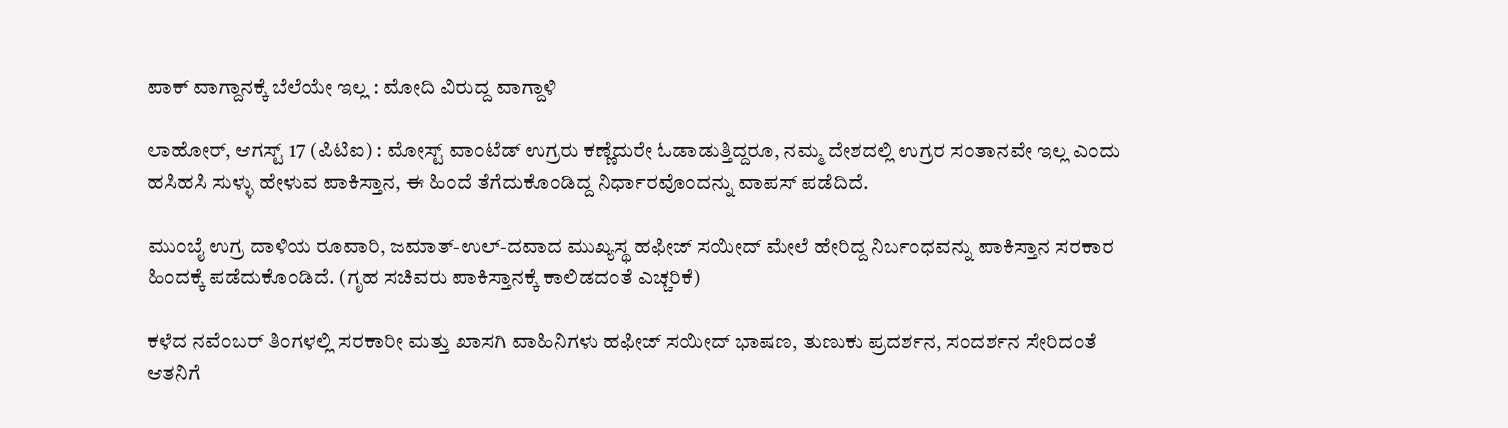ಪಾಕ್ ವಾಗ್ದಾನಕ್ಕೆ ಬೆಲೆಯೇ ಇಲ್ಲ : ಮೋದಿ ವಿರುದ್ದ ವಾಗ್ದಾಳಿ

ಲಾಹೋರ್, ಆಗಸ್ಟ್ 17 (ಪಿಟಿಐ) : ಮೋಸ್ಟ್ ವಾಂಟೆಡ್ ಉಗ್ರರು ಕಣ್ಣೆದುರೇ ಓಡಾಡುತ್ತಿದ್ದರೂ, ನಮ್ಮ ದೇಶದಲ್ಲಿ ಉಗ್ರರ ಸಂತಾನವೇ ಇಲ್ಲ ಎಂದು ಹಸಿಹಸಿ ಸುಳ್ಳು ಹೇಳುವ ಪಾಕಿಸ್ತಾನ, ಈ ಹಿಂದೆ ತೆಗೆದುಕೊಂಡಿದ್ದ ನಿರ್ಧಾರವೊಂದನ್ನು ವಾಪಸ್ ಪಡೆದಿದೆ.

ಮುಂಬೈ ಉಗ್ರ ದಾಳಿಯ ರೂವಾರಿ, ಜಮಾತ್-ಉಲ್-ದವಾದ ಮುಖ್ಯಸ್ಥ ಹಫೀಜ್ ಸಯೀದ್ ಮೇಲೆ ಹೇರಿದ್ದ ನಿರ್ಬಂಧವನ್ನು ಪಾಕಿಸ್ತಾನ ಸರಕಾರ ಹಿಂದಕ್ಕೆ ಪಡೆದುಕೊಂಡಿದೆ. (ಗೃಹ ಸಚಿವರು ಪಾಕಿಸ್ತಾನಕ್ಕೆ ಕಾಲಿಡದಂತೆ ಎಚ್ಚರಿಕೆ)

ಕಳೆದ ನವೆಂಬರ್ ತಿಂಗಳಲ್ಲಿ ಸರಕಾರೀ ಮತ್ತು ಖಾಸಗಿ ವಾಹಿನಿಗಳು ಹಫೀಜ್ ಸಯೀದ್ ಭಾಷಣ, ತುಣುಕು ಪ್ರದರ್ಶನ, ಸಂದರ್ಶನ ಸೇರಿದಂತೆ ಆತನಿಗೆ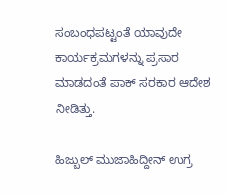ಸಂಬಂಧಪಟ್ಟಂತೆ ಯಾವುದೇ ಕಾರ್ಯಕ್ರಮಗಳನ್ನು ಪ್ರಸಾರ ಮಾಡದಂತೆ ಪಾಕ್ ಸರಕಾರ ಆದೇಶ ನೀಡಿತ್ತು.

ಹಿಜ್ಬುಲ್ ಮುಜಾಹಿದ್ದೀನ್ ಉಗ್ರ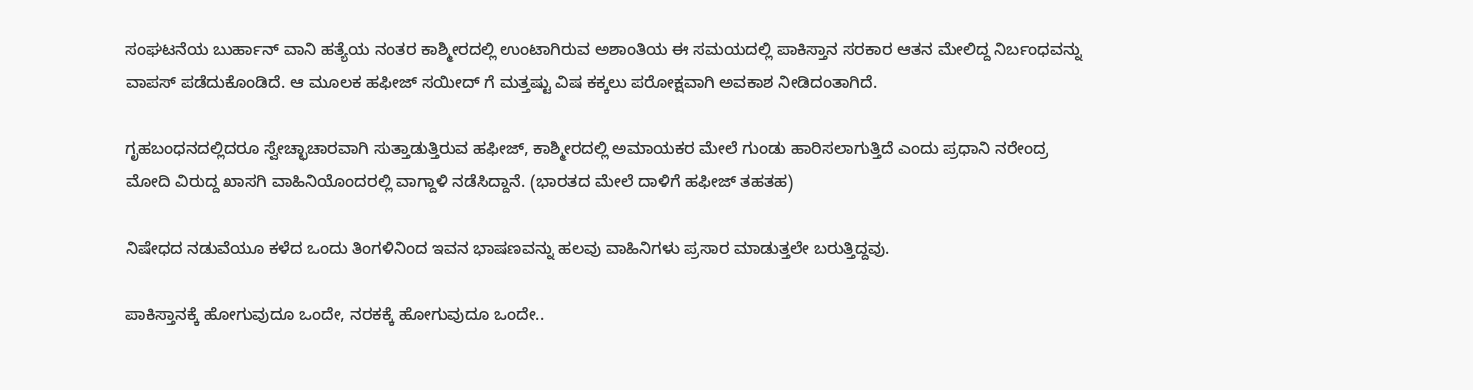ಸಂಘಟನೆಯ ಬುರ್ಹಾನ್ ವಾನಿ ಹತ್ಯೆಯ ನಂತರ ಕಾಶ್ಮೀರದಲ್ಲಿ ಉಂಟಾಗಿರುವ ಅಶಾಂತಿಯ ಈ ಸಮಯದಲ್ಲಿ ಪಾಕಿಸ್ತಾನ ಸರಕಾರ ಆತನ ಮೇಲಿದ್ದ ನಿರ್ಬಂಧವನ್ನು ವಾಪಸ್ ಪಡೆದುಕೊಂಡಿದೆ. ಆ ಮೂಲಕ ಹಫೀಜ್ ಸಯೀದ್ ಗೆ ಮತ್ತಷ್ಟು ವಿಷ ಕಕ್ಕಲು ಪರೋಕ್ಷವಾಗಿ ಅವಕಾಶ ನೀಡಿದಂತಾಗಿದೆ.

ಗೃಹಬಂಧನದಲ್ಲಿದರೂ ಸ್ವೇಚ್ಛಾಚಾರವಾಗಿ ಸುತ್ತಾಡುತ್ತಿರುವ ಹಫೀಜ್, ಕಾಶ್ಮೀರದಲ್ಲಿ ಅಮಾಯಕರ ಮೇಲೆ ಗುಂಡು ಹಾರಿಸಲಾಗುತ್ತಿದೆ ಎಂದು ಪ್ರಧಾನಿ ನರೇಂದ್ರ ಮೋದಿ ವಿರುದ್ದ ಖಾಸಗಿ ವಾಹಿನಿಯೊಂದರಲ್ಲಿ ವಾಗ್ದಾಳಿ ನಡೆಸಿದ್ದಾನೆ. (ಭಾರತದ ಮೇಲೆ ದಾಳಿಗೆ ಹಫೀಜ್ ತಹತಹ)

ನಿಷೇಧದ ನಡುವೆಯೂ ಕಳೆದ ಒಂದು ತಿಂಗಳಿನಿಂದ ಇವನ ಭಾಷಣವನ್ನು ಹಲವು ವಾಹಿನಿಗಳು ಪ್ರಸಾರ ಮಾಡುತ್ತಲೇ ಬರುತ್ತಿದ್ದವು.

ಪಾಕಿಸ್ತಾನಕ್ಕೆ ಹೋಗುವುದೂ ಒಂದೇ, ನರಕಕ್ಕೆ ಹೋಗುವುದೂ ಒಂದೇ..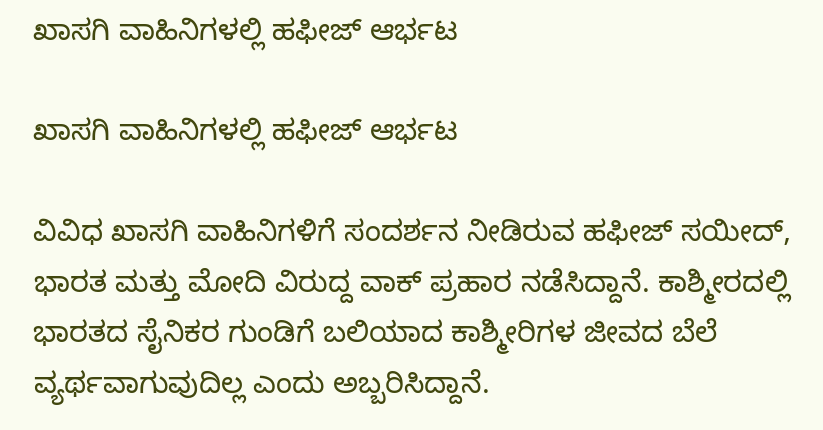ಖಾಸಗಿ ವಾಹಿನಿಗಳಲ್ಲಿ ಹಫೀಜ್ ಆರ್ಭಟ

ಖಾಸಗಿ ವಾಹಿನಿಗಳಲ್ಲಿ ಹಫೀಜ್ ಆರ್ಭಟ

ವಿವಿಧ ಖಾಸಗಿ ವಾಹಿನಿಗಳಿಗೆ ಸಂದರ್ಶನ ನೀಡಿರುವ ಹಫೀಜ್ ಸಯೀದ್, ಭಾರತ ಮತ್ತು ಮೋದಿ ವಿರುದ್ದ ವಾಕ್ ಪ್ರಹಾರ ನಡೆಸಿದ್ದಾನೆ. ಕಾಶ್ಮೀರದಲ್ಲಿ ಭಾರತದ ಸೈನಿಕರ ಗುಂಡಿಗೆ ಬಲಿಯಾದ ಕಾಶ್ಮೀರಿಗಳ ಜೀವದ ಬೆಲೆ ವ್ಯರ್ಥವಾಗುವುದಿಲ್ಲ ಎಂದು ಅಬ್ಬರಿಸಿದ್ದಾನೆ.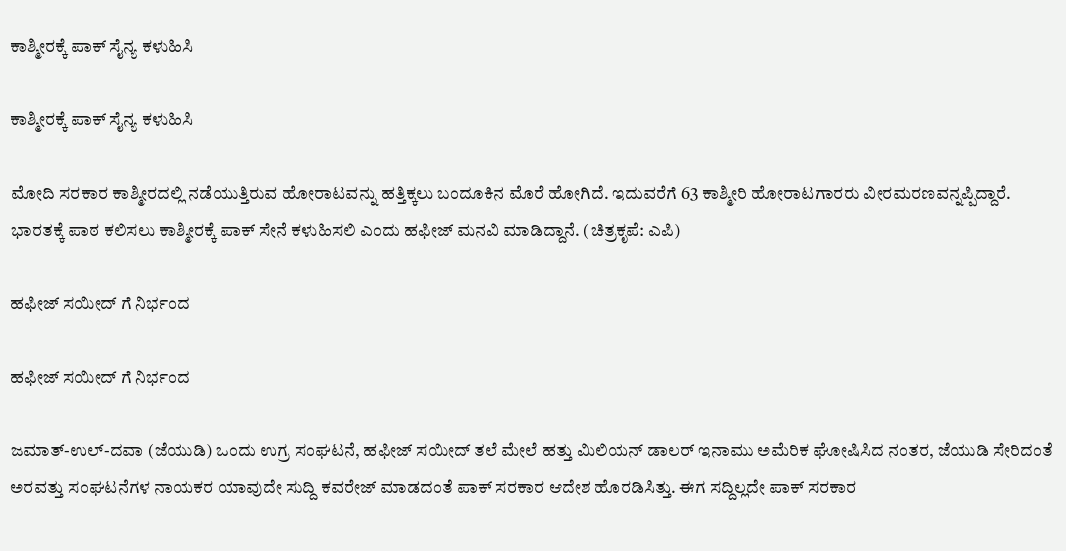ಕಾಶ್ಮೀರಕ್ಕೆ ಪಾಕ್ ಸೈನ್ಯ ಕಳುಹಿಸಿ

ಕಾಶ್ಮೀರಕ್ಕೆ ಪಾಕ್ ಸೈನ್ಯ ಕಳುಹಿಸಿ

ಮೋದಿ ಸರಕಾರ ಕಾಶ್ಮೀರದಲ್ಲಿ ನಡೆಯುತ್ತಿರುವ ಹೋರಾಟವನ್ನು ಹತ್ತಿಕ್ಕಲು ಬಂದೂಕಿನ ಮೊರೆ ಹೋಗಿದೆ. ಇದುವರೆಗೆ 63 ಕಾಶ್ಮೀರಿ ಹೋರಾಟಗಾರರು ವೀರಮರಣವನ್ನಪ್ಪಿದ್ದಾರೆ. ಭಾರತಕ್ಕೆ ಪಾಠ ಕಲಿಸಲು ಕಾಶ್ಮೀರಕ್ಕೆ ಪಾಕ್ ಸೇನೆ ಕಳುಹಿಸಲಿ ಎಂದು ಹಫೀಜ್ ಮನವಿ ಮಾಡಿದ್ದಾನೆ. (ಚಿತ್ರಕೃಪೆ: ಎಪಿ)

ಹಫೀಜ್ ಸಯೀದ್ ಗೆ ನಿರ್ಭಂದ

ಹಫೀಜ್ ಸಯೀದ್ ಗೆ ನಿರ್ಭಂದ

ಜಮಾತ್-ಉಲ್-ದವಾ (ಜೆಯುಡಿ) ಒಂದು ಉಗ್ರ ಸಂಘಟನೆ, ಹಫೀಜ್ ಸಯೀದ್ ತಲೆ ಮೇಲೆ ಹತ್ತು ಮಿಲಿಯನ್ ಡಾಲರ್ ಇನಾಮು ಅಮೆರಿಕ ಘೋಷಿಸಿದ ನಂತರ, ಜೆಯುಡಿ ಸೇರಿದಂತೆ ಅರವತ್ತು ಸಂಘಟನೆಗಳ ನಾಯಕರ ಯಾವುದೇ ಸುದ್ದಿ ಕವರೇಜ್ ಮಾಡದಂತೆ ಪಾಕ್ ಸರಕಾರ ಆದೇಶ ಹೊರಡಿಸಿತ್ತು. ಈಗ ಸದ್ದಿಲ್ಲದೇ ಪಾಕ್ ಸರಕಾರ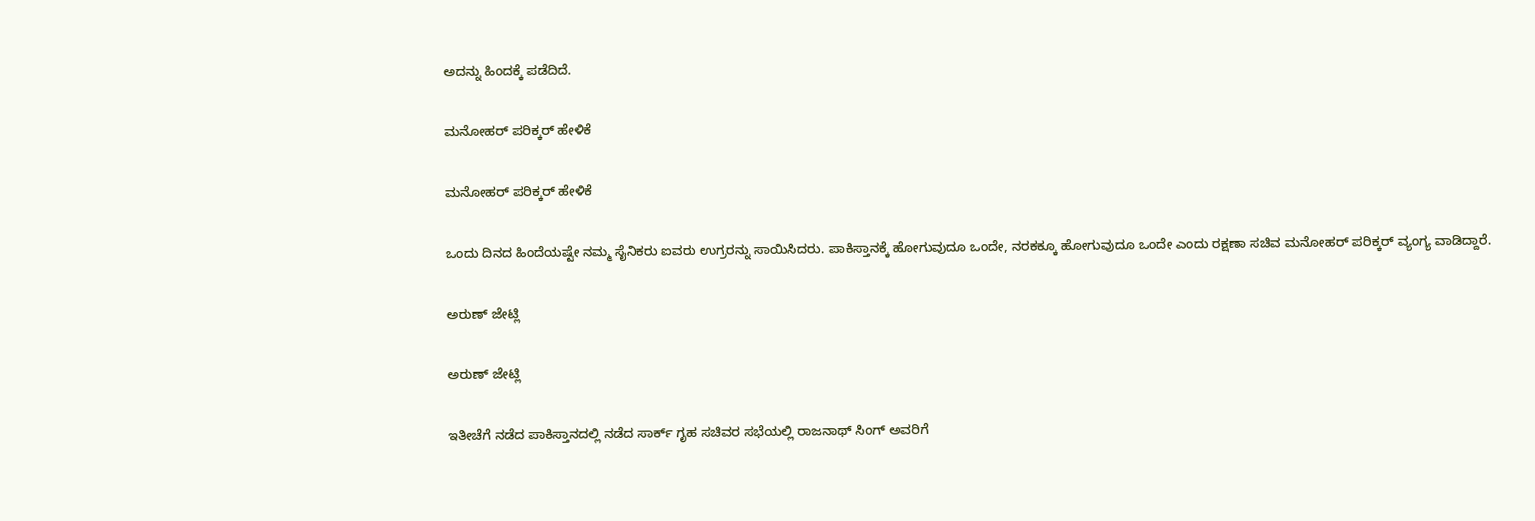ಅದನ್ನು ಹಿಂದಕ್ಕೆ ಪಡೆದಿದೆ.

ಮನೋಹರ್ ಪರಿಕ್ಕರ್ ಹೇಳಿಕೆ

ಮನೋಹರ್ ಪರಿಕ್ಕರ್ ಹೇಳಿಕೆ

ಒಂದು ದಿನದ ಹಿಂದೆಯಷ್ಟೇ ನಮ್ಮ ಸೈನಿಕರು ಐವರು ಉಗ್ರರನ್ನು ಸಾಯಿಸಿದರು. ಪಾಕಿಸ್ತಾನಕ್ಕೆ ಹೋಗುವುದೂ ಒಂದೇ, ನರಕಕ್ಕೂ ಹೋಗುವುದೂ ಒಂದೇ ಎಂದು ರಕ್ಷಣಾ ಸಚಿವ ಮನೋಹರ್ ಪರಿಕ್ಕರ್ ವ್ಯಂಗ್ಯ ವಾಡಿದ್ದಾರೆ.

ಅರುಣ್ ಜೇಟ್ಲಿ

ಅರುಣ್ ಜೇಟ್ಲಿ

ಇತೀಚೆಗೆ ನಡೆದ ಪಾಕಿಸ್ತಾನದಲ್ಲಿ ನಡೆದ ಸಾರ್ಕ್ ಗೃಹ ಸಚಿವರ ಸಭೆಯಲ್ಲಿ ರಾಜನಾಥ್ ಸಿಂಗ್ ಅವರಿಗೆ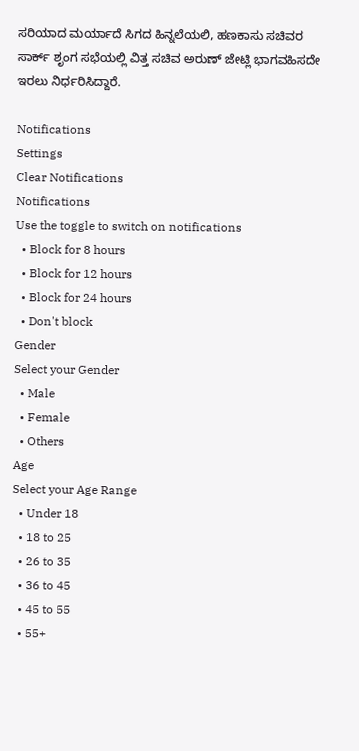ಸರಿಯಾದ ಮರ್ಯಾದೆ ಸಿಗದ ಹಿನ್ನಲೆಯಲಿ, ಹಣಕಾಸು ಸಚಿವರ ಸಾರ್ಕ್ ಶೃಂಗ ಸಭೆಯಲ್ಲಿ ವಿತ್ತ ಸಚಿವ ಅರುಣ್ ಜೇಟ್ಲಿ ಭಾಗವಹಿಸದೇ ಇರಲು ನಿರ್ಧರಿಸಿದ್ದಾರೆ.

Notifications
Settings
Clear Notifications
Notifications
Use the toggle to switch on notifications
  • Block for 8 hours
  • Block for 12 hours
  • Block for 24 hours
  • Don't block
Gender
Select your Gender
  • Male
  • Female
  • Others
Age
Select your Age Range
  • Under 18
  • 18 to 25
  • 26 to 35
  • 36 to 45
  • 45 to 55
  • 55+